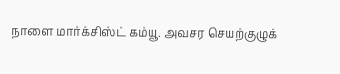நாளை மார்க்சிஸ்ட் கம்யூ. அவசர செயற்குழுக்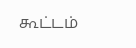கூட்டம்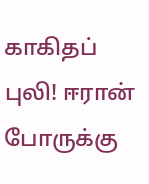காகிதப் புலி! ஈரான் போருக்கு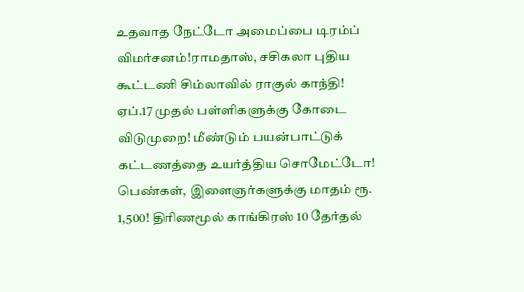உதவாத நேட்டோ அமைப்பை டிரம்ப் விமர்சனம்!ராமதாஸ், சசிகலா புதிய கூட்டணி சிம்லாவில் ராகுல் காந்தி! ஏப்.17 முதல் பள்ளிகளுக்கு கோடை விடுமுறை! மீண்டும் பயன்பாட்டுக் கட்டணத்தை உயர்த்திய சொமேட்டோ! பெண்கள், இளைஞர்களுக்கு மாதம் ரூ. 1,500! திரிணமூல் காங்கிரஸ் 10 தேர்தல்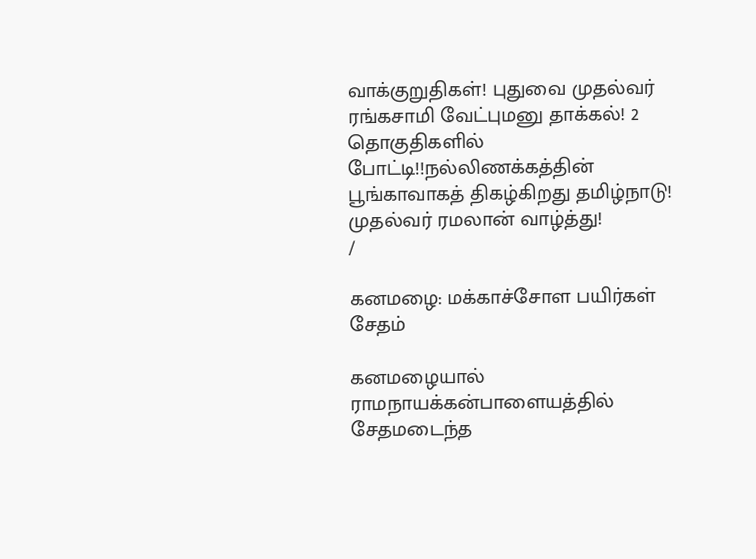வாக்குறுதிகள்! புதுவை முதல்வர் ரங்கசாமி வேட்புமனு தாக்கல்! 2 தொகுதிகளில் போட்டி!!நல்லிணக்கத்தின் பூங்காவாகத் திகழ்கிறது தமிழ்நாடு! முதல்வர் ரமலான் வாழ்த்து!
/

கனமழை: மக்காச்சோள பயிர்கள் சேதம்

கனமழையால் ராமநாயக்கன்பாளையத்தில் சேதமடைந்த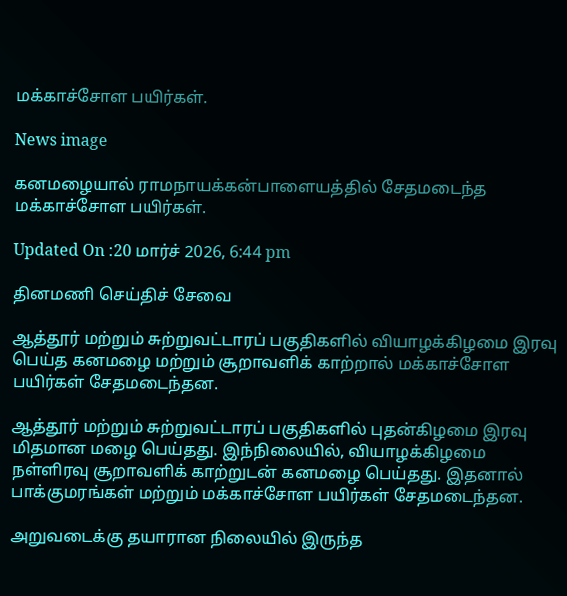மக்காச்சோள பயிர்கள்.

News image

கனமழையால் ராமநாயக்கன்பாளையத்தில் சேதமடைந்த மக்காச்சோள பயிர்கள்.

Updated On :20 மார்ச் 2026, 6:44 pm

தினமணி செய்திச் சேவை

ஆத்தூர் மற்றும் சுற்றுவட்டாரப் பகுதிகளில் வியாழக்கிழமை இரவு பெய்த கனமழை மற்றும் சூறாவளிக் காற்றால் மக்காச்சோள பயிர்கள் சேதமடைந்தன.

ஆத்தூர் மற்றும் சுற்றுவட்டாரப் பகுதிகளில் புதன்கிழமை இரவு மிதமான மழை பெய்தது. இந்நிலையில், வியாழக்கிழமை நள்ளிரவு சூறாவளிக் காற்றுடன் கனமழை பெய்தது. இதனால் பாக்குமரங்கள் மற்றும் மக்காச்சோள பயிர்கள் சேதமடைந்தன.

அறுவடைக்கு தயாரான நிலையில் இருந்த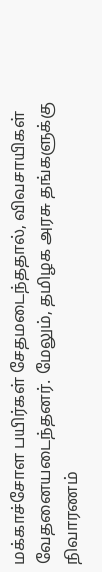மக்காச்சோள பயிர்கள் சேதமடைந்ததால், விவசாயிகள் வேதனையடைந்தனர். மேலும், தமிழக அரசு தங்களுக்கு நிவாரணம்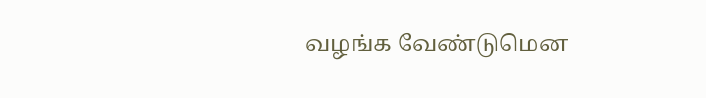வழங்க வேண்டுமென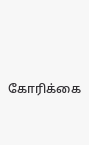கோரிக்கை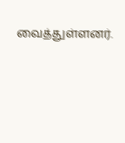வைத்துள்ளனர்.